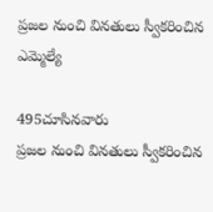ప్రజల నుంచి వినతులు స్వీకరించిన ఎమ్మెల్యే

495చూసినవారు
ప్రజల నుంచి వినతులు స్వీకరించిన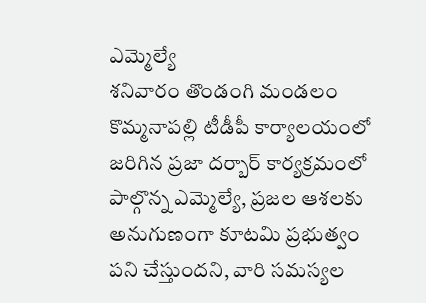ఎమ్మెల్యే
శనివారం తొండంగి మండలం కొమ్మనాపల్లి టీడీపీ కార్యాలయంలో జరిగిన ప్రజా దర్బార్ కార్యక్రమంలో పాల్గొన్న ఎమ్మెల్యే, ప్రజల ఆశలకు అనుగుణంగా కూటమి ప్రభుత్వం పని చేస్తుందని, వారి సమస్యల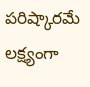పరిష్కారమే లక్ష్యంగా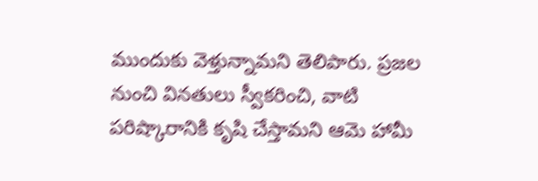ముందుకు వెళ్తున్నామని తెలిపారు. ప్రజల నుంచి వినతులు స్వీకరించి, వాటి పరిష్కారానికి కృషి చేస్తామని ఆమె హామీ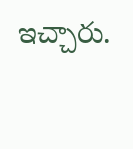ఇచ్చారు.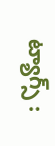ట్యాగ్స్ :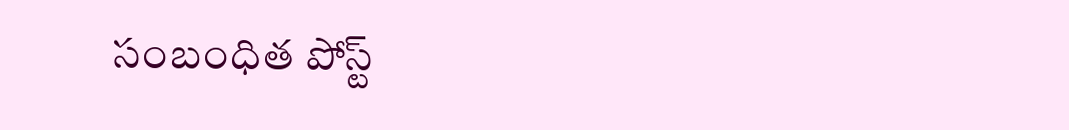సంబంధిత పోస్ట్